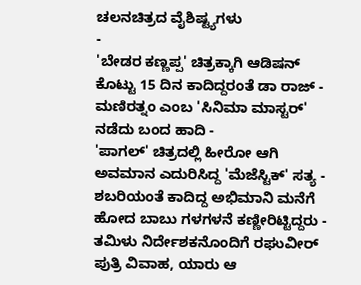ಚಲನಚಿತ್ರದ ವೈಶಿಷ್ಟ್ಯಗಳು
-
'ಬೇಡರ ಕಣ್ಣಪ್ಪ' ಚಿತ್ರಕ್ಕಾಗಿ ಆಡಿಷನ್ ಕೊಟ್ಟು 15 ದಿನ ಕಾದಿದ್ದರಂತೆ ಡಾ ರಾಜ್ -
ಮಣಿರತ್ನಂ ಎಂಬ 'ಸಿನಿಮಾ ಮಾಸ್ಟರ್' ನಡೆದು ಬಂದ ಹಾದಿ -
'ಪಾಗಲ್' ಚಿತ್ರದಲ್ಲಿ ಹೀರೋ ಆಗಿ ಅವಮಾನ ಎದುರಿಸಿದ್ದ 'ಮೆಜೆಸ್ಟಿಕ್' ಸತ್ಯ -
ಶಬರಿಯಂತೆ ಕಾದಿದ್ದ ಅಭಿಮಾನಿ ಮನೆಗೆ ಹೋದ ಬಾಬು ಗಳಗಳನೆ ಕಣ್ಣೀರಿಟ್ಟಿದ್ದರು -
ತಮಿಳು ನಿರ್ದೇಶಕನೊಂದಿಗೆ ರಘುವೀರ್ ಪುತ್ರಿ ವಿವಾಹ, ಯಾರು ಆ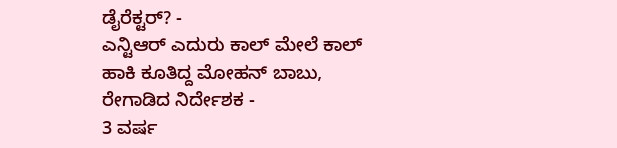ಡೈರೆಕ್ಟರ್? -
ಎನ್ಟಿಆರ್ ಎದುರು ಕಾಲ್ ಮೇಲೆ ಕಾಲ್ ಹಾಕಿ ಕೂತಿದ್ದ ಮೋಹನ್ ಬಾಬು, ರೇಗಾಡಿದ ನಿರ್ದೇಶಕ -
3 ವರ್ಷ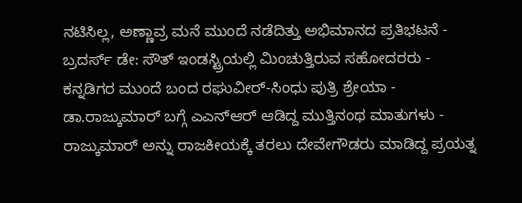ನಟಿಸಿಲ್ಲ, ಅಣ್ಣಾವ್ರ ಮನೆ ಮುಂದೆ ನಡೆದಿತ್ತು ಅಭಿಮಾನದ ಪ್ರತಿಭಟನೆ -
ಬ್ರದರ್ಸ್ ಡೇ: ಸೌತ್ ಇಂಡಸ್ಟ್ರಿಯಲ್ಲಿ ಮಿಂಚುತ್ತಿರುವ ಸಹೋದರರು -
ಕನ್ನಡಿಗರ ಮುಂದೆ ಬಂದ ರಘುವೀರ್-ಸಿಂಧು ಪುತ್ರಿ ಶ್ರೇಯಾ -
ಡಾ.ರಾಜ್ಕುಮಾರ್ ಬಗ್ಗೆ ಎಎನ್ಆರ್ ಆಡಿದ್ದ ಮುತ್ತಿನಂಥ ಮಾತುಗಳು -
ರಾಜ್ಕುಮಾರ್ ಅನ್ನು ರಾಜಕೀಯಕ್ಕೆ ತರಲು ದೇವೇಗೌಡರು ಮಾಡಿದ್ದ ಪ್ರಯತ್ನ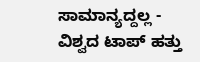ಸಾಮಾನ್ಯದ್ದಲ್ಲ -
ವಿಶ್ವದ ಟಾಪ್ ಹತ್ತು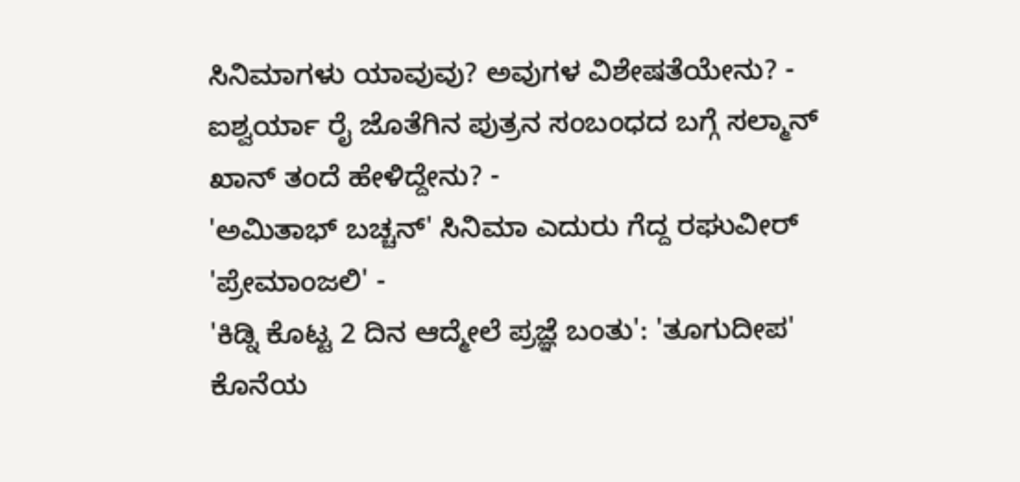ಸಿನಿಮಾಗಳು ಯಾವುವು? ಅವುಗಳ ವಿಶೇಷತೆಯೇನು? -
ಐಶ್ವರ್ಯಾ ರೈ ಜೊತೆಗಿನ ಪುತ್ರನ ಸಂಬಂಧದ ಬಗ್ಗೆ ಸಲ್ಮಾನ್ ಖಾನ್ ತಂದೆ ಹೇಳಿದ್ದೇನು? -
'ಅಮಿತಾಭ್ ಬಚ್ಚನ್' ಸಿನಿಮಾ ಎದುರು ಗೆದ್ದ ರಘುವೀರ್ 'ಪ್ರೇಮಾಂಜಲಿ' -
'ಕಿಡ್ನಿ ಕೊಟ್ಟ 2 ದಿನ ಆದ್ಮೇಲೆ ಪ್ರಜ್ಞೆ ಬಂತು': 'ತೂಗುದೀಪ' ಕೊನೆಯ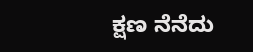ಕ್ಷಣ ನೆನೆದು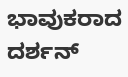ಭಾವುಕರಾದ ದರ್ಶನ್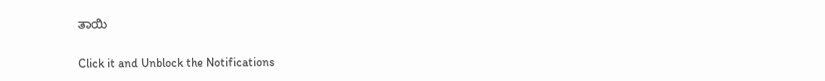ತಾಯಿ


Click it and Unblock the Notifications